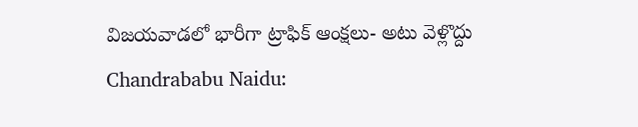విజయవాడలో భారీగా ట్రాఫిక్ ఆంక్షలు- అటు వెళ్లొద్దు
Chandrababu Naidu: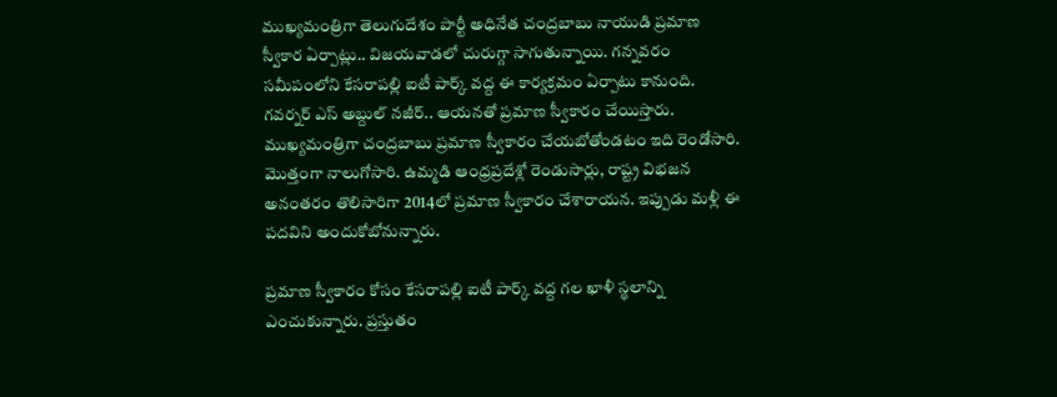ముఖ్యమంత్రిగా తెలుగుదేశం పార్టీ అధినేత చంద్రబాబు నాయుడి ప్రమాణ స్వీకార ఏర్పాట్లు.. విజయవాడలో చురుగ్గా సాగుతున్నాయి. గన్నవరం సమీపంలోని కేసరాపల్లి ఐటీ పార్క్ వద్ద ఈ కార్యక్రమం ఏర్పాటు కానుంది. గవర్నర్ ఎస్ అబ్దుల్ నజీర్.. ఆయనతో ప్రమాణ స్వీకారం చేయిస్తారు.
ముఖ్యమంత్రిగా చంద్రబాబు ప్రమాణ స్వీకారం చేయబోతోండటం ఇది రెండోసారి. మొత్తంగా నాలుగోసారి. ఉమ్మడి ఆంధ్రప్రదేశ్లో రెండుసార్లు, రాష్ట్ర విభజన అనంతరం తొలిసారిగా 2014లో ప్రమాణ స్వీకారం చేశారాయన. ఇప్పుడు మళ్లీ ఈ పదవిని అందుకోబోనున్నారు.

ప్రమాణ స్వీకారం కోసం కేసరాపల్లి ఐటీ పార్క్ వద్ద గల ఖాళీ స్థలాన్ని ఎంచుకున్నారు. ప్రస్తుతం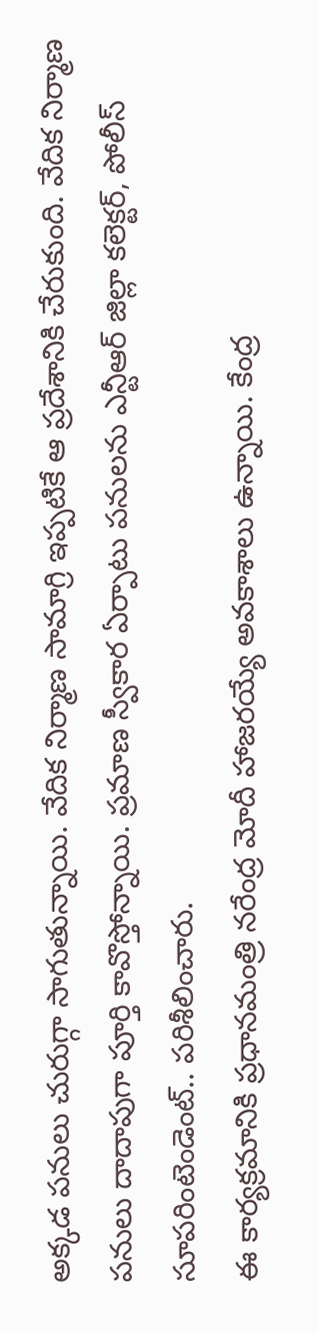అక్కడ పనులు చురుగ్గా సాగుతున్నాయి. వేదిక నిర్మాణ సామాగ్రి ఇప్పటికే ఆ ప్రదేశానికి చేరుకుంది. వేదిక నిర్మాణ పనులు దాదాపుగా పూర్తి కావొస్తోన్నాయి. ప్రమాణ స్వీకార ఏర్పాటు పనులను ఎన్టీఆర్ జిల్లా కలెక్టర్, పోలీస్ సూపరింటెండెంట్.. పరిశీలించారు.
ఈ కార్యక్రమానికి ప్రధానమంత్రి నరేంద్ర మోదీ హాజరయ్యే అవకాశాలు ఉన్నాయి. కేంద్ర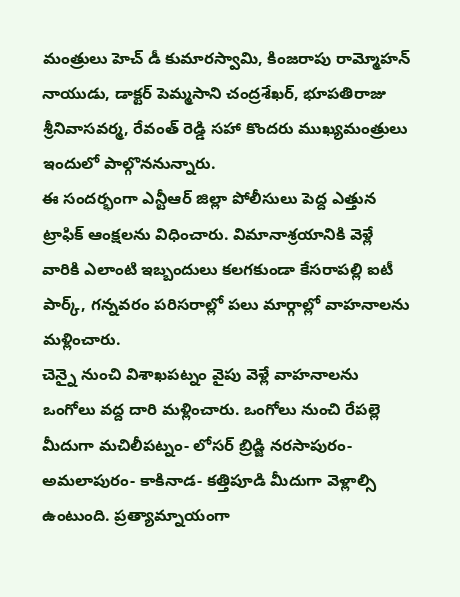మంత్రులు హెచ్ డీ కుమారస్వామి, కింజరాపు రామ్మోహన్ నాయుడు, డాక్టర్ పెమ్మసాని చంద్రశేఖర్, భూపతిరాజు శ్రీనివాసవర్మ, రేవంత్ రెడ్డి సహా కొందరు ముఖ్యమంత్రులు ఇందులో పాల్గొననున్నారు.
ఈ సందర్భంగా ఎన్టీఆర్ జిల్లా పోలీసులు పెద్ద ఎత్తున ట్రాఫిక్ ఆంక్షలను విధించారు. విమానాశ్రయానికి వెళ్లే వారికి ఎలాంటి ఇబ్బందులు కలగకుండా కేసరాపల్లి ఐటీ పార్క్, గన్నవరం పరిసరాల్లో పలు మార్గాల్లో వాహనాలను మళ్లించారు.
చెన్నై నుంచి విశాఖపట్నం వైపు వెళ్లే వాహనాలను ఒంగోలు వద్ద దారి మళ్లించారు. ఒంగోలు నుంచి రేపల్లె మీదుగా మచిలీపట్నం- లోసర్ బ్రిడ్జి నరసాపురం- అమలాపురం- కాకినాడ- కత్తిపూడి మీదుగా వెళ్లాల్సి ఉంటుంది. ప్రత్యామ్నాయంగా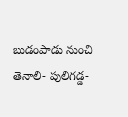బుడంపాడు నుంచి తెనాలి- పులిగడ్డ-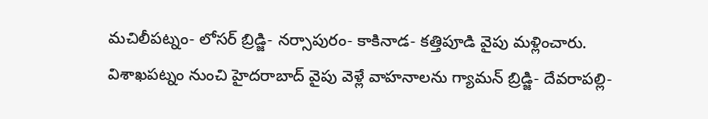మచిలీపట్నం- లోసర్ బ్రిడ్జి- నర్సాపురం- కాకినాడ- కత్తిపూడి వైపు మళ్లించారు.
విశాఖపట్నం నుంచి హైదరాబాద్ వైపు వెళ్లే వాహనాలను గ్యామన్ బ్రిడ్జి- దేవరాపల్లి-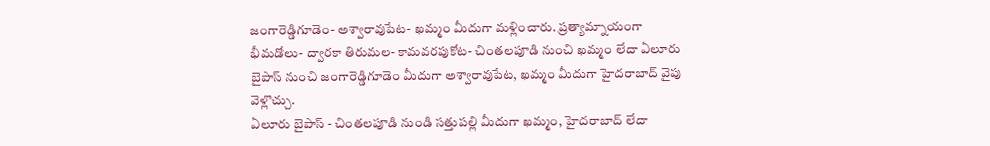జంగారెడ్డిగూడెం- అశ్వారావుపేట- ఖమ్మం మీదుగా మళ్లించారు. ప్రత్యామ్నాయంగా భీమడోలు- ద్వారకా తిరుమల- కామవరపుకోట- చింతలపూడి నుంచి ఖమ్మం లేదా ఏలూరు బైపాస్ నుంచి జంగారెడ్డిగూడెం మీదుగా అశ్వారావుపేట, ఖమ్మం మీదుగా హైదరాబాద్ వైపు వెళ్లొచ్చు.
ఏలూరు బైపాస్ - చింతలపూడి నుండి సత్తుపల్లి మీదుగా ఖమ్మం, హైదరాబాద్ లేదా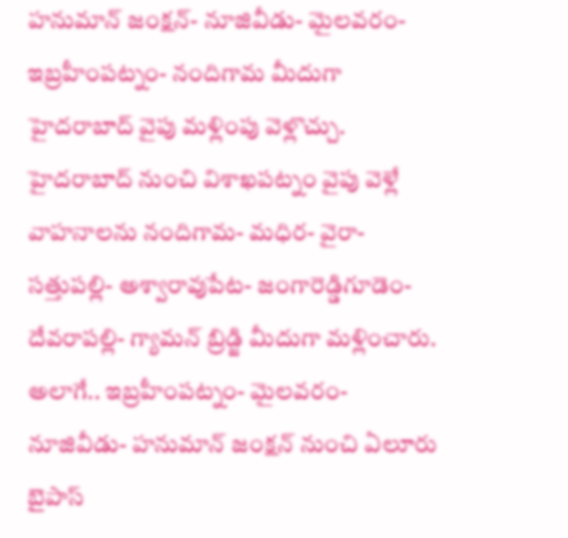హనుమాన్ జంక్షన్- నూజివీడు- మైలవరం- ఇబ్రహీంపట్నం- నందిగామ మీదుగా హైదరాబాద్ వైపు మళ్లింపు వెళ్లొచ్చు.
హైదరాబాద్ నుంచి విశాఖపట్నం వైపు వెళ్లే వాహనాలను నందిగామ- మధిర- వైరా- సత్తుపల్లి- అశ్వారావుపేట- జంగారెడ్డిగూడెం- దేవరాపల్లి- గ్యామన్ బ్రిడ్జి మీదుగా మళ్లించారు. అలాగే.. ఇబ్రహీంపట్నం- మైలవరం- నూజివీడు- హనుమాన్ జంక్షన్ నుంచి ఏలూరు బైపాస్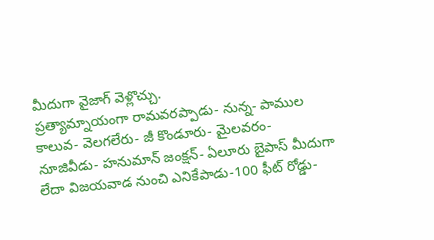మీదుగా వైజాగ్ వెళ్లొచ్చు.
ప్రత్యామ్నాయంగా రామవరప్పాడు- నున్న- పాముల కాలువ- వెలగలేరు- జీ కొండూరు- మైలవరం- నూజివీడు- హనుమాన్ జంక్షన్- ఏలూరు బైపాస్ మీదుగా లేదా విజయవాడ నుంచి ఎనికేపాడు-100 ఫీట్ రోడ్డు-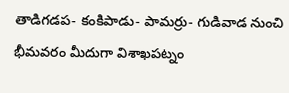తాడిగడప- కంకిపాడు- పామర్రు- గుడివాడ నుంచి భీమవరం మీదుగా విశాఖపట్నం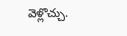వెళ్లొచ్చు.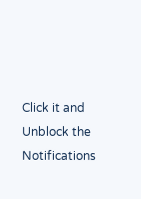Click it and Unblock the Notifications